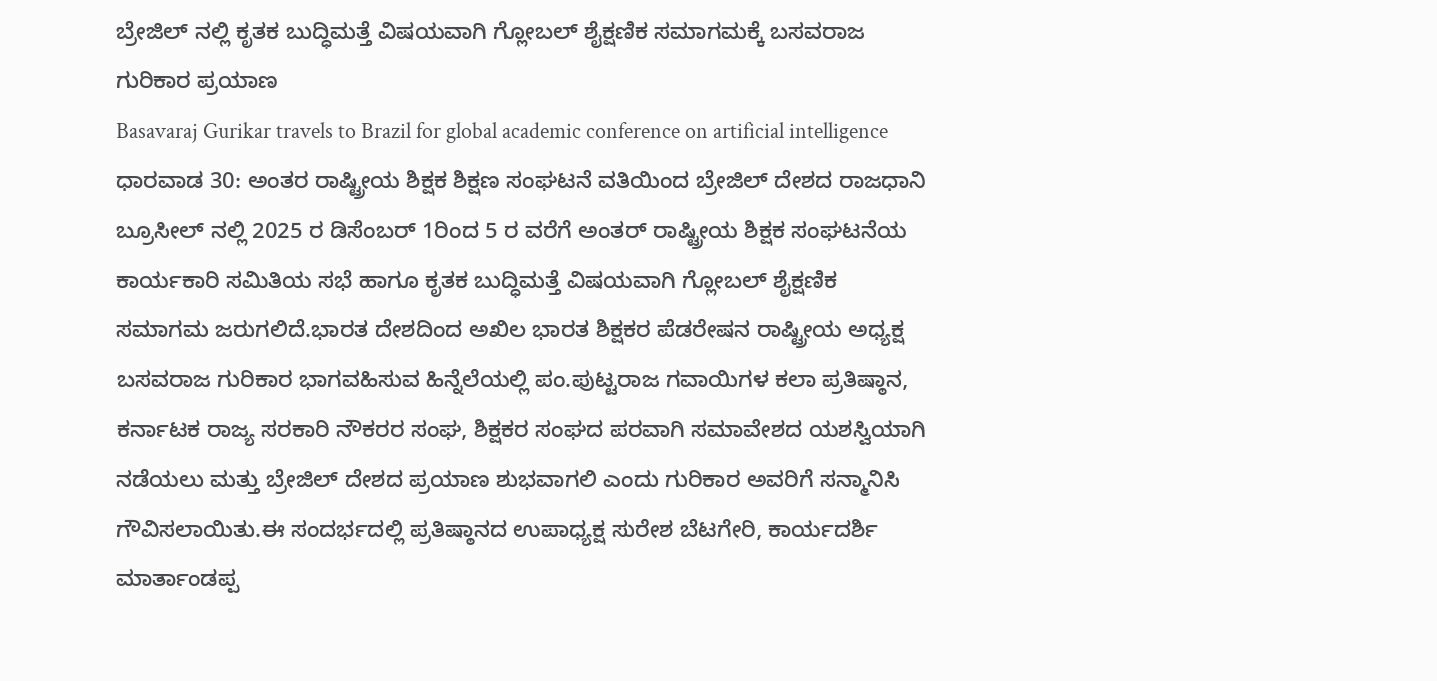ಬ್ರೇಜಿಲ್ ನಲ್ಲಿ ಕೃತಕ ಬುದ್ಧಿಮತ್ತೆ ವಿಷಯವಾಗಿ ಗ್ಲೋಬಲ್ ಶೈಕ್ಷಣಿಕ ಸಮಾಗಮಕ್ಕೆ ಬಸವರಾಜ ಗುರಿಕಾರ ಪ್ರಯಾಣ
Basavaraj Gurikar travels to Brazil for global academic conference on artificial intelligence
ಧಾರವಾಡ 30: ಅಂತರ ರಾಷ್ಟ್ರೀಯ ಶಿಕ್ಷಕ ಶಿಕ್ಷಣ ಸಂಘಟನೆ ವತಿಯಿಂದ ಬ್ರೇಜಿಲ್ ದೇಶದ ರಾಜಧಾನಿ ಬ್ರೂಸೀಲ್ ನಲ್ಲಿ 2025 ರ ಡಿಸೆಂಬರ್ 1ರಿಂದ 5 ರ ವರೆಗೆ ಅಂತರ್ ರಾಷ್ಟ್ರೀಯ ಶಿಕ್ಷಕ ಸಂಘಟನೆಯ ಕಾರ್ಯಕಾರಿ ಸಮಿತಿಯ ಸಭೆ ಹಾಗೂ ಕೃತಕ ಬುದ್ಧಿಮತ್ತೆ ವಿಷಯವಾಗಿ ಗ್ಲೋಬಲ್ ಶೈಕ್ಷಣಿಕ ಸಮಾಗಮ ಜರುಗಲಿದೆ.ಭಾರತ ದೇಶದಿಂದ ಅಖಿಲ ಭಾರತ ಶಿಕ್ಷಕರ ಪೆಡರೇಷನ ರಾಷ್ಟ್ರೀಯ ಅಧ್ಯಕ್ಷ ಬಸವರಾಜ ಗುರಿಕಾರ ಭಾಗವಹಿಸುವ ಹಿನ್ನೆಲೆಯಲ್ಲಿ ಪಂ.ಪುಟ್ಟರಾಜ ಗವಾಯಿಗಳ ಕಲಾ ಪ್ರತಿಷ್ಠಾನ, ಕರ್ನಾಟಕ ರಾಜ್ಯ ಸರಕಾರಿ ನೌಕರರ ಸಂಘ, ಶಿಕ್ಷಕರ ಸಂಘದ ಪರವಾಗಿ ಸಮಾವೇಶದ ಯಶಸ್ವಿಯಾಗಿ ನಡೆಯಲು ಮತ್ತು ಬ್ರೇಜಿಲ್ ದೇಶದ ಪ್ರಯಾಣ ಶುಭವಾಗಲಿ ಎಂದು ಗುರಿಕಾರ ಅವರಿಗೆ ಸನ್ಮಾನಿಸಿ ಗೌವಿಸಲಾಯಿತು.ಈ ಸಂದರ್ಭದಲ್ಲಿ ಪ್ರತಿಷ್ಠಾನದ ಉಪಾಧ್ಯಕ್ಷ ಸುರೇಶ ಬೆಟಗೇರಿ, ಕಾರ್ಯದರ್ಶಿ ಮಾರ್ತಾಂಡಪ್ಪ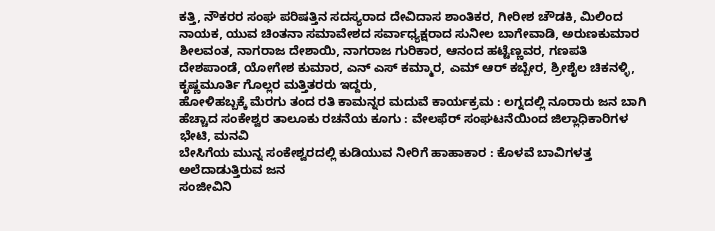ಕತ್ತಿ, ನೌಕರರ ಸಂಘ ಪರಿಷತ್ತಿನ ಸದಸ್ಯರಾದ ದೇವಿದಾಸ ಶಾಂತಿಕರ, ಗೀರೀಶ ಚೌಡಕಿ, ಮಿಲಿಂದ ನಾಯಕ, ಯುವ ಚಿಂತನಾ ಸಮಾವೇಶದ ಸರ್ವಾಧ್ಯಕ್ಷರಾದ ಸುನೀಲ ಬಾಗೇವಾಡಿ, ಅರುಣಕುಮಾರ ಶೀಲವಂತ, ನಾಗರಾಜ ದೇಶಾಯಿ, ನಾಗರಾಜ ಗುರಿಕಾರ, ಆನಂದ ಹಟ್ಟೆಣ್ಣವರ, ಗಣಪತಿ ದೇಶಪಾಂಡೆ, ಯೋಗೇಶ ಕುಮಾರ, ಎನ್ ಎಸ್ ಕಮ್ಮಾರ, ಎಮ್ ಆರ್ ಕಬ್ಬೇರ, ಶ್ರೀಶೈಲ ಚಿಕನಳ್ಳಿ, ಕೃಷ್ಣಮೂರ್ತಿ ಗೊಲ್ಲರ ಮತ್ತಿತರರು ಇದ್ದರು,
ಹೋಳಿಹಬ್ಬಕ್ಕೆ ಮೆರಗು ತಂದ ರತಿ ಕಾಮನ್ನರ ಮದುವೆ ಕಾರ್ಯಕ್ರಮ : ಲಗ್ನದಲ್ಲಿ ನೂರಾರು ಜನ ಬಾಗಿ
ಹೆಚ್ಚಾದ ಸಂಕೇಶ್ವರ ತಾಲೂಕು ರಚನೆಯ ಕೂಗು : ವೇಲಫೆರ್ ಸಂಘಟನೆಯಿಂದ ಜಿಲ್ಲಾಧಿಕಾರಿಗಳ ಭೇಟಿ, ಮನವಿ
ಬೇಸಿಗೆಯ ಮುನ್ನ ಸಂಕೇಶ್ವರದಲ್ಲಿ ಕುಡಿಯುವ ನೀರಿಗೆ ಹಾಹಾಕಾರ : ಕೊಳವೆ ಬಾವಿಗಳತ್ತ ಅಲೆದಾಡುತ್ತಿರುವ ಜನ
ಸಂಜೀವಿನಿ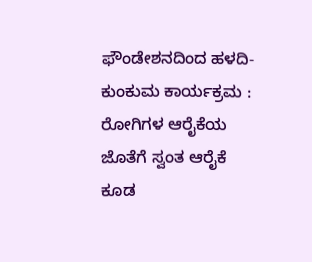ಫೌಂಡೇಶನದಿಂದ ಹಳದಿ-ಕುಂಕುಮ ಕಾರ್ಯಕ್ರಮ : ರೋಗಿಗಳ ಆರೈಕೆಯ ಜೊತೆಗೆ ಸ್ವಂತ ಆರೈಕೆ ಕೂಡ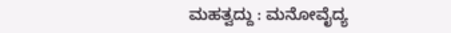ಮಹತ್ವದ್ದು : ಮನೋವೈದ್ಯ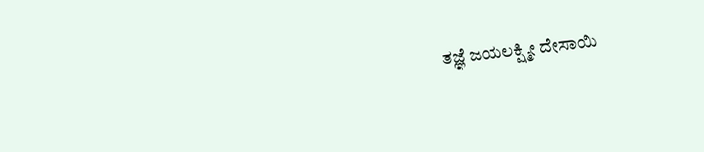ತಜ್ಞೆ ಜಯಲಕ್ಷ್ಮೀ ದೇಸಾಯಿ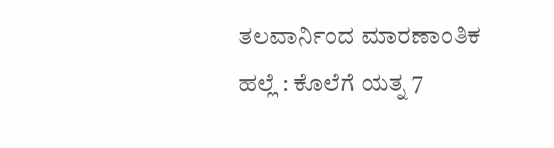ತಲವಾರ್ನಿಂದ ಮಾರಣಾಂತಿಕ ಹಲ್ಲೆ : ಕೊಲೆಗೆ ಯತ್ನ 7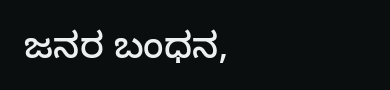ಜನರ ಬಂಧನ,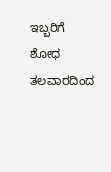ಇಬ್ಬರಿಗೆ ಶೋಧ
ತಲವಾರದಿಂದ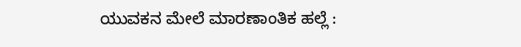ಯುವಕನ ಮೇಲೆ ಮಾರಣಾಂತಿಕ ಹಲ್ಲೆ :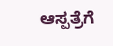ಆಸ್ಪತ್ರೆಗೆ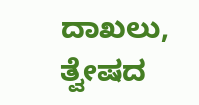ದಾಖಲು, ತ್ವೇಷದ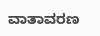ವಾತಾವರಣ